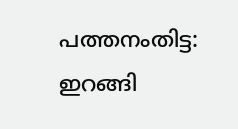പത്തനംതിട്ട: ഇറങ്ങി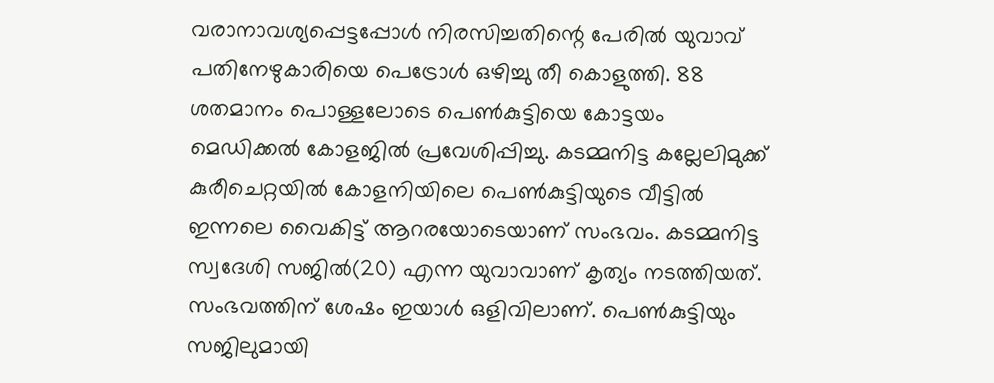വരാനാവശ്യപ്പെട്ടപ്പോള്‍ നിരസിച്ചതിന്റെ പേരില്‍ യുവാവ്‌ പതിനേഴുകാരിയെ പെട്രോള്‍ ഒഴിച്ചു തീ കൊളുത്തി. 88 ശതമാനം പൊള്ളലോടെ പെണ്‍കുട്ടിയെ കോട്ടയം മെഡിക്കല്‍ കോളജില്‍ പ്രവേശിപ്പിച്ചു. കടമ്മനിട്ട കല്ലേലിമുക്ക്‌ കുരീചെറ്റയില്‍ കോളനിയിലെ പെണ്‍കുട്ടിയുടെ വീട്ടില്‍ ഇന്നലെ വൈകിട്ട്‌ ആറരയോടെയാണ്‌ സംഭവം. കടമ്മനിട്ട സ്വദേശി സജില്‍(20) എന്ന യുവാവാണ്‌ കൃത്യം നടത്തിയത്‌. സംഭവത്തിന്‌ ശേഷം ഇയാള്‍ ഒളിവിലാണ്‌. പെണ്‍കുട്ടിയും സജിലുമായി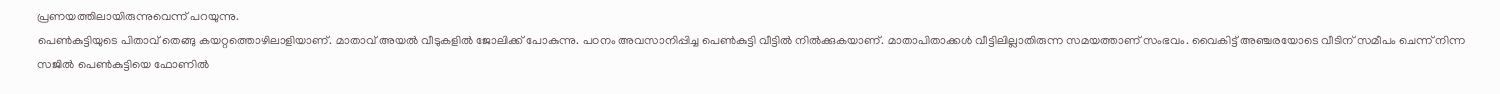പ്രണയത്തിലായിരുന്നുവെന്ന്‌ പറയുന്നു.
പെണ്‍കുട്ടിയുടെ പിതാവ്‌ തെങ്ങു കയറ്റത്തൊഴിലാളിയാണ്‌. മാതാവ്‌ അയല്‍ വീടുകളില്‍ ജോലിക്ക്‌ പോകുന്നു. പഠനം അവസാനിപ്പിച്ച പെണ്‍കുട്ടി വീട്ടില്‍ നില്‍ക്കുകയാണ്‌. മാതാപിതാക്കള്‍ വീട്ടിലില്ലാതിരുന്ന സമയത്താണ്‌ സംഭവം. വൈകിട്ട്‌ അഞ്ചരയോടെ വീടിന്‌ സമീപം ചെന്ന്‌ നിന്ന സജില്‍ പെണ്‍കുട്ടിയെ ഫോണില്‍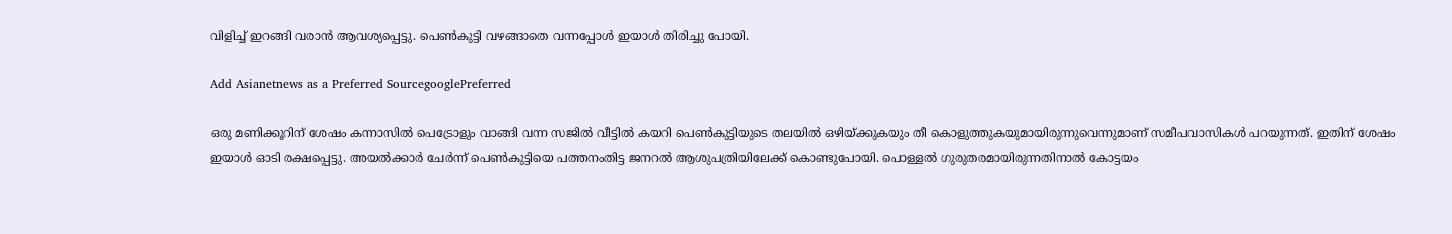വിളിച്ച്‌ ഇറങ്ങി വരാന്‍ ആവശ്യപ്പെട്ടു. പെണ്‍കുട്ടി വഴങ്ങാതെ വന്നപ്പോള്‍ ഇയാള്‍ തിരിച്ചു പോയി.

Add Asianetnews as a Preferred SourcegooglePreferred

ഒരു മണിക്കൂറിന്‌ ശേഷം കന്നാസില്‍ പെട്രോളും വാങ്ങി വന്ന സജില്‍ വീട്ടില്‍ കയറി പെണ്‍കുട്ടിയുടെ തലയില്‍ ഒഴിയ്‌ക്കുകയും തീ കൊളുത്തുകയുമായിരുന്നുവെന്നുമാണ്‌ സമീപവാസികള്‍ പറയുന്നത്‌. ഇതിന്‌ ശേഷം ഇയാള്‍ ഓടി രക്ഷപ്പെട്ടു. അയല്‍ക്കാര്‍ ചേര്‍ന്ന്‌ പെണ്‍കുട്ടിയെ പത്തനംതിട്ട ജനറല്‍ ആശുപത്രിയിലേക്ക്‌ കൊണ്ടുപോയി. പൊള്ളല്‍ ഗുരുതരമായിരുന്നതിനാല്‍ കോട്ടയം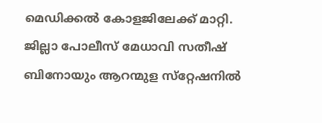മെഡിക്കല്‍ കോളജിലേക്ക്‌ മാറ്റി. ജില്ലാ പോലീസ്‌ മേധാവി സതീഷ്‌ ബിനോയും ആറന്മുള സ്‌റ്റേഷനില്‍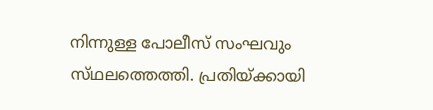നിന്നുള്ള പോലീസ്‌ സംഘവും സ്‌ഥലത്തെത്തി. പ്രതിയ്‌ക്കായി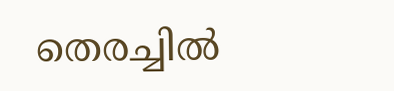തെരച്ചില്‍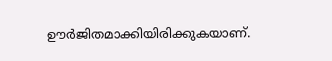ഊര്‍ജിതമാക്കിയിരിക്കുകയാണ്‌.